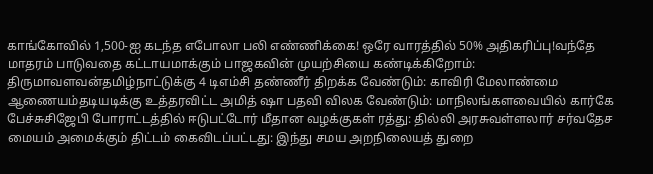காங்கோவில் 1,500-ஐ கடந்த எபோலா பலி எண்ணிக்கை! ஒரே வாரத்தில் 50% அதிகரிப்பு!வந்தே மாதரம் பாடுவதை கட்டாயமாக்கும் பாஜகவின் முயற்சியை கண்டிக்கிறோம்: திருமாவளவன்தமிழ்நாட்டுக்கு 4 டிஎம்சி தண்ணீர் திறக்க வேண்டும்: காவிரி மேலாண்மை ஆணையம்தடியடிக்கு உத்தரவிட்ட அமித் ஷா பதவி விலக வேண்டும்: மாநிலங்களவையில் கார்கே பேச்சுசிஜேபி போராட்டத்தில் ஈடுபட்டோர் மீதான வழக்குகள் ரத்து: தில்லி அரசுவள்ளலார் சர்வதேச மையம் அமைக்கும் திட்டம் கைவிடப்பட்டது: இந்து சமய அறநிலையத் துறை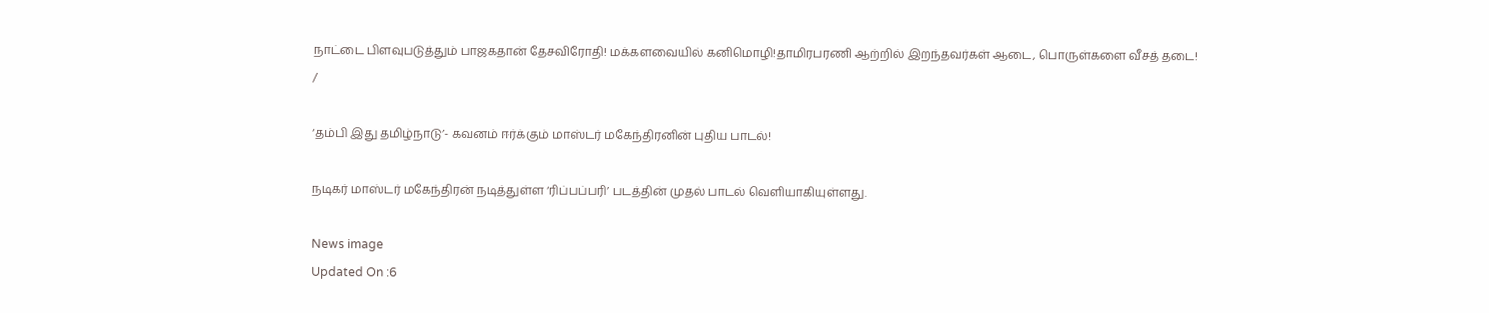நாட்டை பிளவுபடுத்தும் பாஜகதான் தேசவிரோதி! மக்களவையில் கனிமொழி!தாமிரபரணி ஆற்றில் இறந்தவர்கள் ஆடை, பொருள்களை வீசத் தடை!
/

‘தம்பி இது தமிழ்நாடு’- கவனம் ஈர்க்கும் மாஸ்டர் மகேந்திரனின் புதிய பாடல்!

நடிகர் மாஸ்டர் மகேந்திரன் நடித்துள்ள ‘ரிப்பப்பரி’ படத்தின் முதல் பாடல் வெளியாகியுள்ளது.

News image
Updated On :6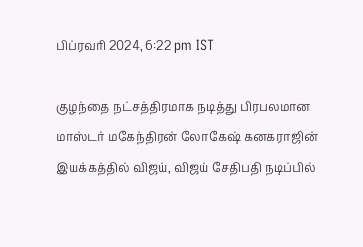பிப்ரவரி 2024, 6:22 pm IST

குழந்தை நட்சத்திரமாக நடித்து பிரபலமான மாஸ்டர் மகேந்திரன் லோகேஷ் கனகராஜின் இயக்கத்தில் விஜய், விஜய் சேதிபதி நடிப்பில்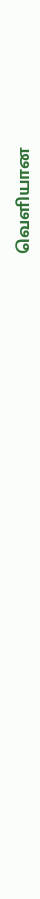வெளியான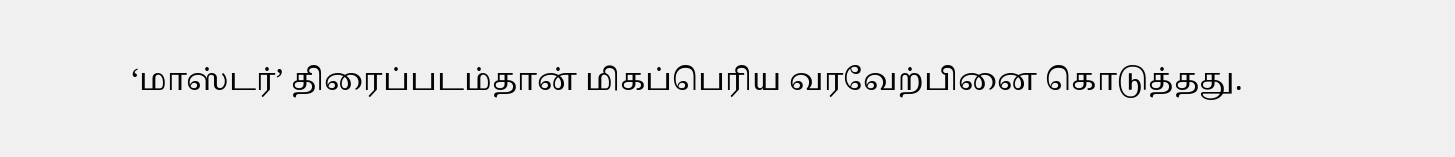‘மாஸ்டர்’ திரைப்படம்தான் மிகப்பெரிய வரவேற்பினை கொடுத்தது.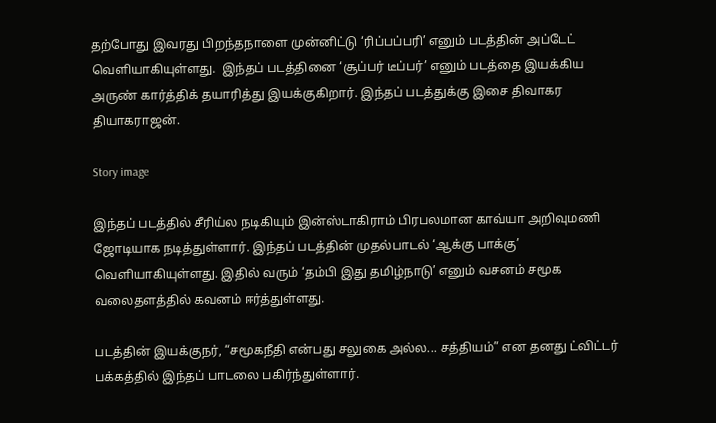தற்போது இவரது பிறந்தநாளை முன்னிட்டு ‘ரிப்பப்பரி’ எனும் படத்தின் அப்டேட் வெளியாகியுள்ளது.  இந்தப் படத்தினை ‘சூப்பர் டீப்பர்’ எனும் படத்தை இயக்கிய அருண் கார்த்திக் தயாரித்து இயக்குகிறார். இந்தப் படத்துக்கு இசை திவாகர தியாகராஜன்.

Story image

இந்தப் படத்தில் சீரிய்ல நடிகியும் இன்ஸ்டாகிராம் பிரபலமான காவ்யா அறிவுமணி ஜோடியாக நடித்துள்ளார். இந்தப் படத்தின் முதல்பாடல் ‘ஆக்கு பாக்கு’ வெளியாகியுள்ளது. இதில் வரும் ‘தம்பி இது தமிழ்நாடு’ எனும் வசனம் சமூக வலைதளத்தில் கவனம் ஈர்த்துள்ளது.

படத்தின் இயக்குநர், “சமூகநீதி என்பது சலுகை அல்ல... சத்தியம்” என தனது ட்விட்டர் பக்கத்தில் இந்தப் பாடலை பகிர்ந்துள்ளார்.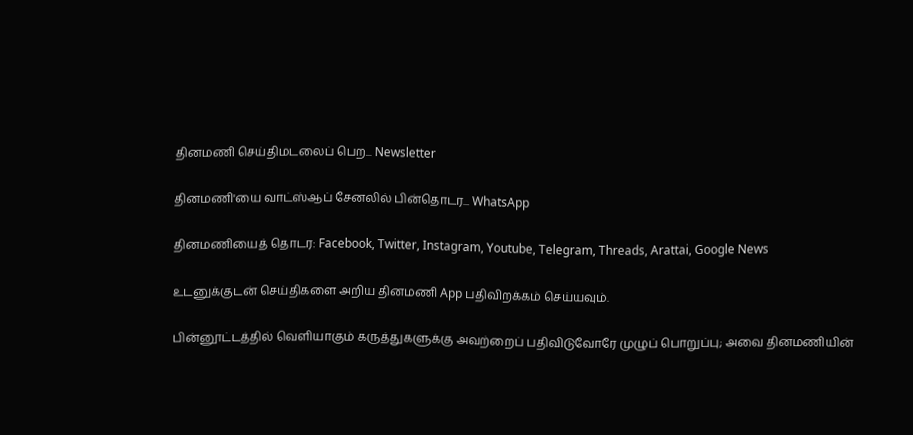தினமணி செய்திமடலைப் பெற... Newsletter

தினமணி'யை வாட்ஸ்ஆப் சேனலில் பின்தொடர... WhatsApp

தினமணியைத் தொடர: Facebook, Twitter, Instagram, Youtube, Telegram, Threads, Arattai, Google News

உடனுக்குடன் செய்திகளை அறிய தினமணி App பதிவிறக்கம் செய்யவும்.

பின்னூட்டத்தில் வெளியாகும் கருத்துகளுக்கு அவற்றைப் பதிவிடுவோரே முழுப் பொறுப்பு; அவை தினமணியின்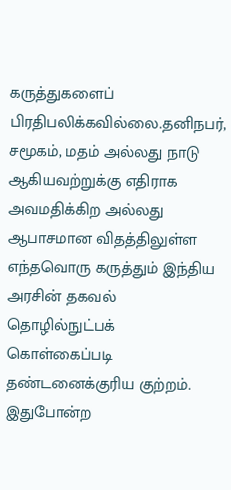கருத்துகளைப் பிரதிபலிக்கவில்லை.தனிநபர், சமூகம், மதம் அல்லது நாடு ஆகியவற்றுக்கு எதிராக அவமதிக்கிற அல்லது ஆபாசமான விதத்திலுள்ள எந்தவொரு கருத்தும் இந்திய அரசின் தகவல் தொழில்நுட்பக் கொள்கைப்படி தண்டனைக்குரிய குற்றம். இதுபோன்ற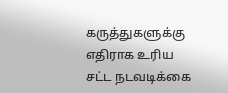கருத்துகளுக்கு எதிராக உரிய சட்ட நடவடிக்கை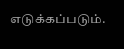எடுக்கப்படும்.